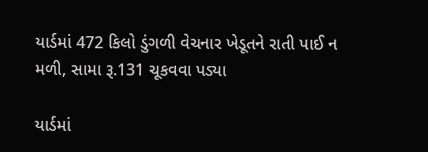યાર્ડમાં 472 કિલો ડુંગળી વેચનાર ખેડૂતને રાતી પાઈ ન મળી, સામા રૂ.131 ચૂકવવા પડ્યા

યાર્ડમાં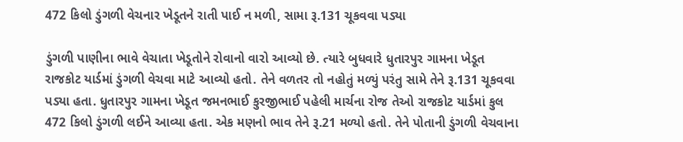472 કિલો ડુંગળી વેચનાર ખેડૂતને રાતી પાઈ ન મળી, સામા રૂ.131 ચૂકવવા પડ્યા

ડુંગળી પાણીના ભાવે વેચાતા ખેડૂતોને રોવાનો વારો આવ્યો છે. ત્યારે બુધવારે ધુતારપુર ગામના ખેડૂત રાજકોટ યાર્ડમાં ડુંગળી વેચવા માટે આવ્યો હતો. તેને વળતર તો નહોતું મળ્યું પરંતુ સામે તેને રૂ.131 ચૂકવવા પડ્યા હતા. ધુતારપુર ગામના ખેડૂત જમનભાઈ કુરજીભાઈ પહેલી માર્ચના રોજ તેઓ રાજકોટ યાર્ડમાં કુલ 472 કિલો ડુંગળી લઈને આવ્યા હતા. એક મણનો ભાવ તેને રૂ.21 મળ્યો હતો. તેને પોતાની ડુંગળી વેચવાના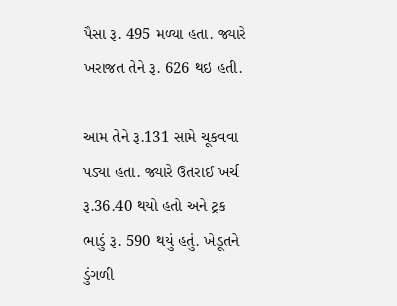પૈસા રૂ. 495 મળ્યા હતા. જ્યારે ખરાજત તેને રૂ. 626 થઇ હતી.

આમ તેને રૂ.131 સામે ચૂકવવા પડ્યા હતા. જ્યારે ઉતરાઈ ખર્ચ રૂ.36.40 થયો હતો અને ટ્રક ભાડું રૂ. 590 થયું હતું. ખેડૂતને ડુંગળી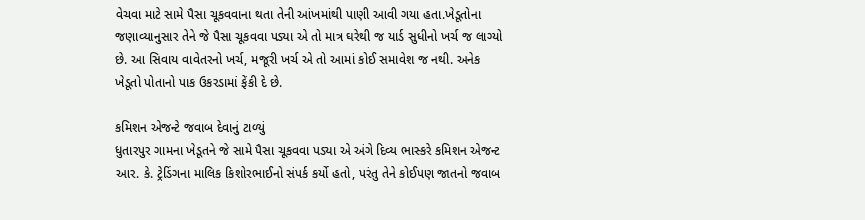વેચવા માટે સામે પૈસા ચૂકવવાના થતા તેની આંખમાંથી પાણી આવી ગયા હતા.ખેડૂતોના જણાવ્યાનુસાર તેને જે પૈસા ચૂકવવા પડ્યા એ તો માત્ર ઘરેથી જ યાર્ડ સુધીનો ખર્ચ જ લાગ્યો છે. આ સિવાય વાવેતરનો ખર્ચ, મજૂરી ખર્ચ એ તો આમાં કોઈ સમાવેશ જ નથી. અનેક ખેડૂતો પોતાનો પાક ઉકરડામાં ફેંકી દે છે.

કમિશન એજન્ટે જવાબ દેવાનું ટાળ્યું
ધુતારપુર ગામના ખેડૂતને જે સામે પૈસા ચૂકવવા પડ્યા એ અંગે દિવ્ય ભાસ્કરે કમિશન એજન્ટ આર. કે. ટ્રેડિંગના માલિક કિશોરભાઈનો સંપર્ક કર્યો હતો, પરંતુ તેને કોઈપણ જાતનો જવાબ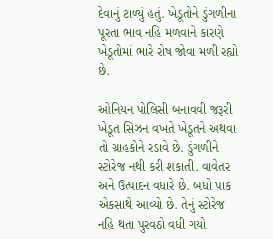દેવાનું ટાળ્યું હતું. ખેડૂતોને ડુંગળીના પૂરતા ભાવ નહિ મળવાને કારણે ખેડૂતોમાં ભારે રોષ જોવા મળી રહ્યો છે.

ઓનિયન પોલિસી બનાવવી જરૂરી
ખેડૂત સિઝન વખતે ખેડૂતને અથવા તો ગ્રાહકોને રડાવે છે. ડુંગળીને સ્ટોરેજ નથી કરી શકાતી. વાવેતર અને ઉત્પાદન વધારે છે. બધો પાક એકસાથે આવ્યો છે. તેનું સ્ટોરેજ નહિ થતા પુરવઠો વધી ગયો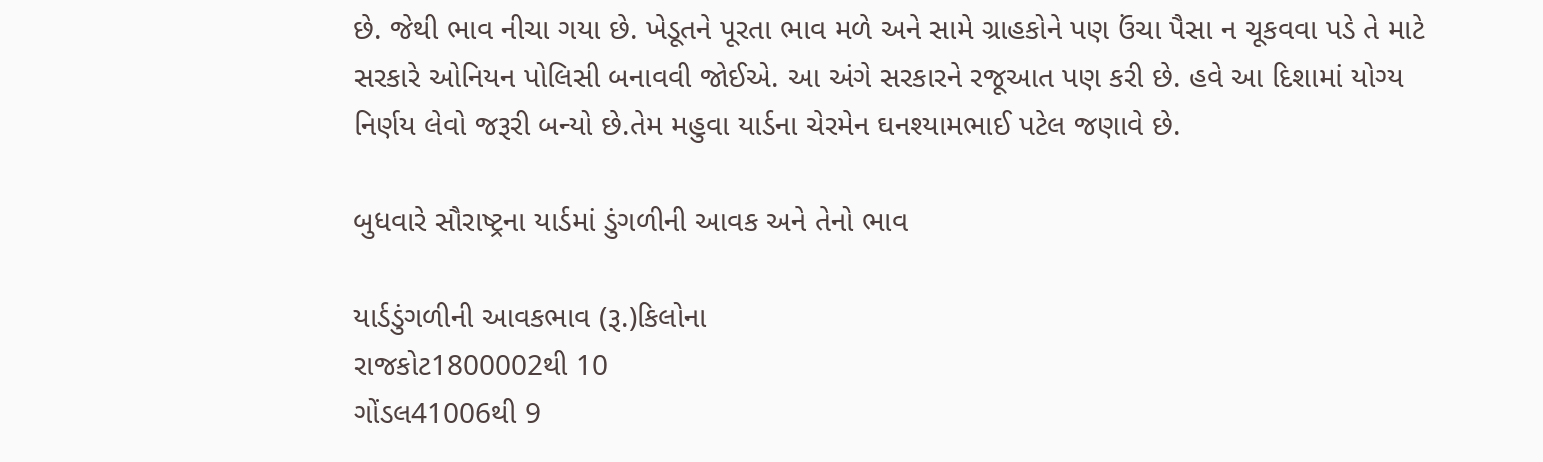છે. જેથી ભાવ નીચા ગયા છે. ખેડૂતને પૂરતા ભાવ મળે અને સામે ગ્રાહકોને પણ ઉંચા પૈસા ન ચૂકવવા પડે તે માટે સરકારે ઓનિયન પોલિસી બનાવવી જોઈએ. આ અંગે સરકારને રજૂઆત પણ કરી છે. હવે આ દિશામાં યોગ્ય નિર્ણય લેવો જરૂરી બન્યો છે.તેમ મહુવા યાર્ડના ચેરમેન ઘનશ્યામભાઈ પટેલ જણાવે છે.

બુધવારે સૌરાષ્ટ્રના યાર્ડમાં ડુંગળીની આવક અને તેનો ભાવ

યાર્ડડુંગળીની આવકભાવ (રૂ.)કિલોના
રાજકોટ1800002થી 10
ગોંડલ41006થી 9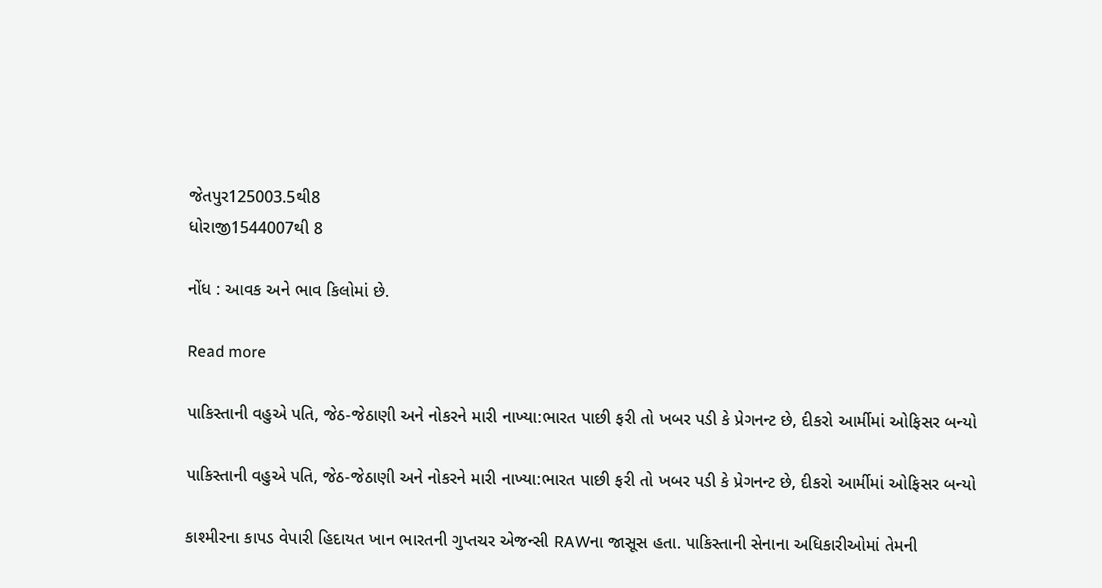જેતપુર125003.5થી8
ધોરાજી1544007થી 8

નોંધ : આવક અને ભાવ કિલોમાં છે.

Read more

પાકિસ્તાની વહુએ પતિ, જેઠ-જેઠાણી અને નોકરને મારી નાખ્યા:ભારત પાછી ફરી તો ખબર પડી કે પ્રેગનન્ટ છે, દીકરો આર્મીમાં ઓફિસર બન્યો

પાકિસ્તાની વહુએ પતિ, જેઠ-જેઠાણી અને નોકરને મારી નાખ્યા:ભારત પાછી ફરી તો ખબર પડી કે પ્રેગનન્ટ છે, દીકરો આર્મીમાં ઓફિસર બન્યો

કાશ્મીરના કાપડ વેપારી હિદાયત ખાન ભારતની ગુપ્તચર એજન્સી RAWના જાસૂસ હતા. પાકિસ્તાની સેનાના અધિકારીઓમાં તેમની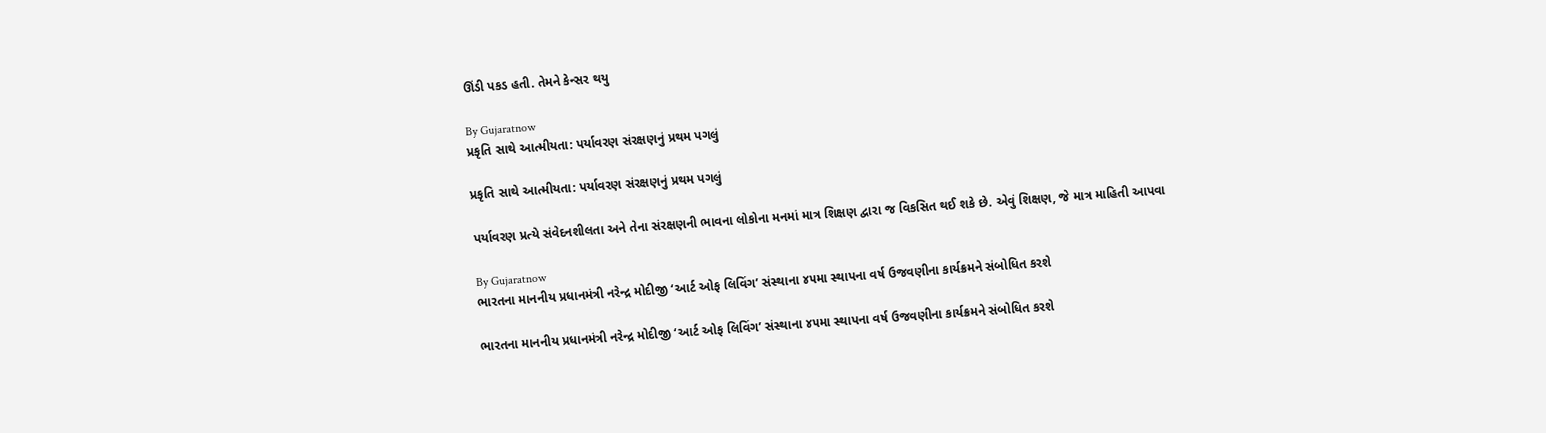ઊંડી પકડ હતી. તેમને કેન્સર થયુ

By Gujaratnow
પ્રકૃતિ સાથે આત્મીયતા: પર્યાવરણ સંરક્ષણનું પ્રથમ પગલું

પ્રકૃતિ સાથે આત્મીયતા: પર્યાવરણ સંરક્ષણનું પ્રથમ પગલું

પર્યાવરણ પ્રત્યે સંવેદનશીલતા અને તેના સંરક્ષણની ભાવના લોકોના મનમાં માત્ર શિક્ષણ દ્વારા જ વિકસિત થઈ શકે છે. એવું શિક્ષણ, જે માત્ર માહિતી આપવા

By Gujaratnow
ભારતના માનનીય પ્રધાનમંત્રી નરેન્દ્ર મોદીજી ‘આર્ટ ઓફ લિવિંગ’ સંસ્થાના ૪૫મા સ્થાપના વર્ષ ઉજવણીના કાર્યક્રમને સંબોધિત કરશે

ભારતના માનનીય પ્રધાનમંત્રી નરેન્દ્ર મોદીજી ‘આર્ટ ઓફ લિવિંગ’ સંસ્થાના ૪૫મા સ્થાપના વર્ષ ઉજવણીના કાર્યક્રમને સંબોધિત કરશે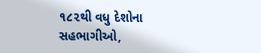૧૮૨થી વધુ દેશોના સહભાગીઓ,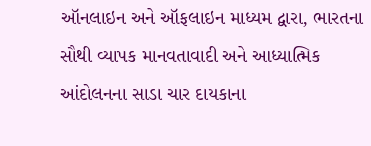ઑનલાઇન અને ઑફલાઇન માધ્યમ દ્વારા, ભારતના સૌથી વ્યાપક માનવતાવાદી અને આધ્યાત્મિક આંદોલનના સાડા ચાર દાયકાના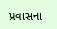પ્રવાસના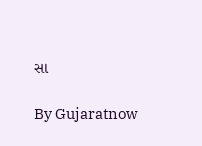સા

By Gujaratnow